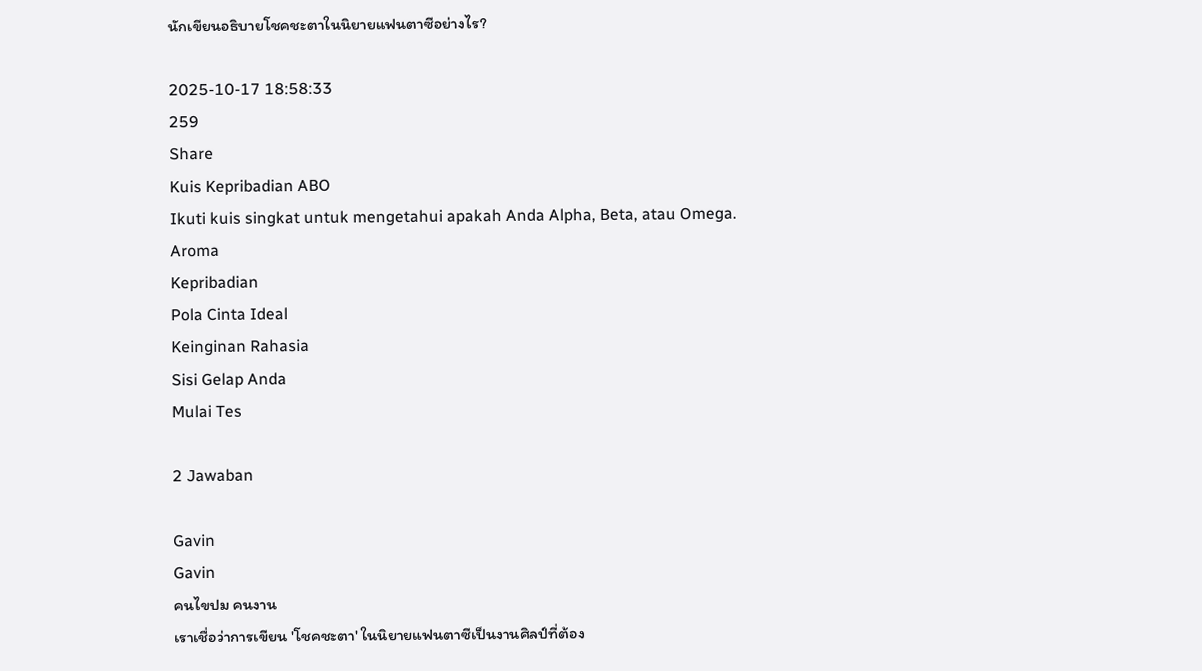นักเขียนอธิบายโชคชะตาในนิยายแฟนตาซีอย่างไร?

2025-10-17 18:58:33
259
Share
Kuis Kepribadian ABO
Ikuti kuis singkat untuk mengetahui apakah Anda Alpha, Beta, atau Omega.
Aroma
Kepribadian
Pola Cinta Ideal
Keinginan Rahasia
Sisi Gelap Anda
Mulai Tes

2 Jawaban

Gavin
Gavin
คนไขปม คนงาน
เราเชื่อว่าการเขียน 'โชคชะตา' ในนิยายแฟนตาซีเป็นงานศิลป์ที่ต้อง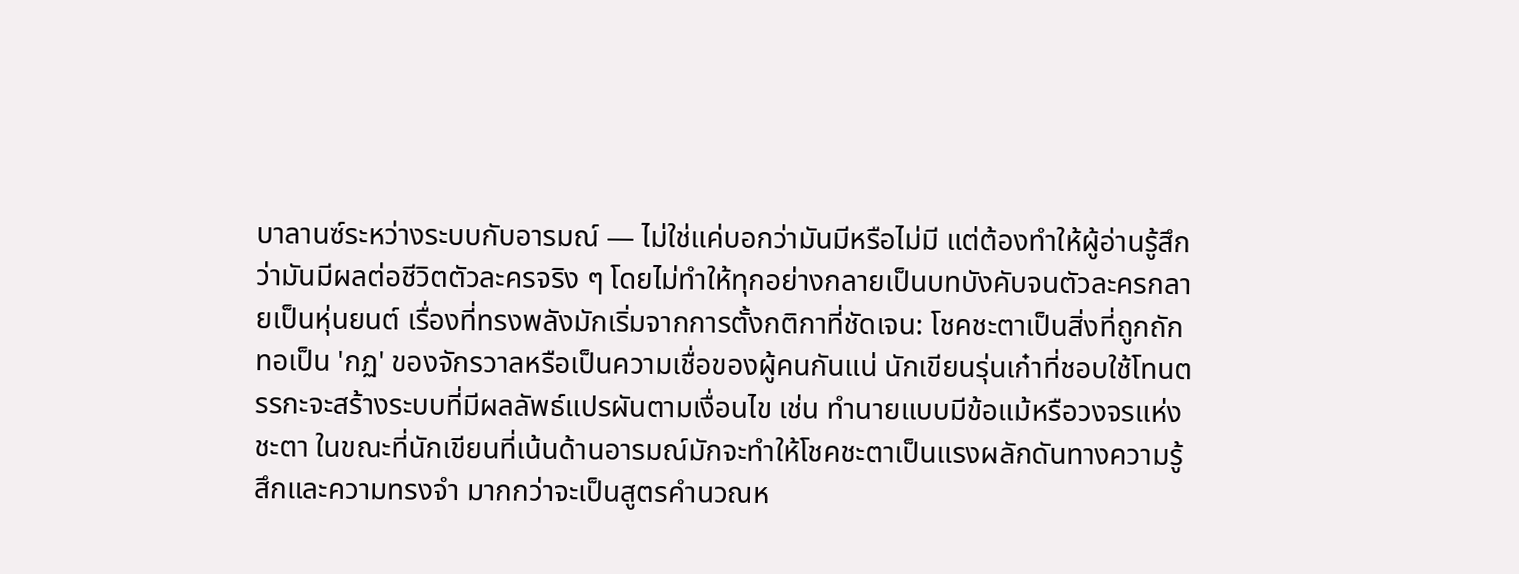บาลานซ์ระหว่างระบบกับอารมณ์ — ไม่ใช่แค่บอกว่ามันมีหรือไม่มี แต่ต้องทำให้ผู้อ่านรู้สึกว่ามันมีผลต่อชีวิตตัวละครจริง ๆ โดยไม่ทำให้ทุกอย่างกลายเป็นบทบังคับจนตัวละครกลายเป็นหุ่นยนต์ เรื่องที่ทรงพลังมักเริ่มจากการตั้งกติกาที่ชัดเจน: โชคชะตาเป็นสิ่งที่ถูกถักทอเป็น 'กฏ' ของจักรวาลหรือเป็นความเชื่อของผู้คนกันแน่ นักเขียนรุ่นเก๋าที่ชอบใช้โทนตรรกะจะสร้างระบบที่มีผลลัพธ์แปรผันตามเงื่อนไข เช่น ทำนายแบบมีข้อแม้หรือวงจรแห่งชะตา ในขณะที่นักเขียนที่เน้นด้านอารมณ์มักจะทำให้โชคชะตาเป็นแรงผลักดันทางความรู้สึกและความทรงจำ มากกว่าจะเป็นสูตรคำนวณห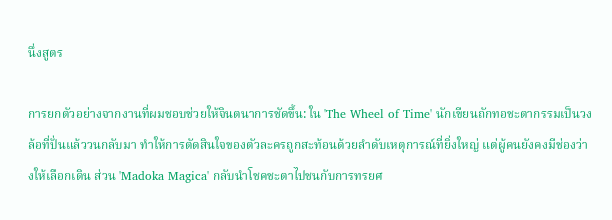นึ่งสูตร

การยกตัวอย่างจากงานที่ผมชอบช่วยให้จินตนาการชัดขึ้น: ใน 'The Wheel of Time' นักเขียนถักทอชะตากรรมเป็นวงล้อที่ปั่นแล้ววนกลับมา ทำให้การตัดสินใจของตัวละครถูกสะท้อนด้วยลำดับเหตุการณ์ที่ยิ่งใหญ่ แต่ผู้คนยังคงมีช่องว่างให้เลือกเดิน ส่วน 'Madoka Magica' กลับนำโชคชะตาไปชนกับการทรยศ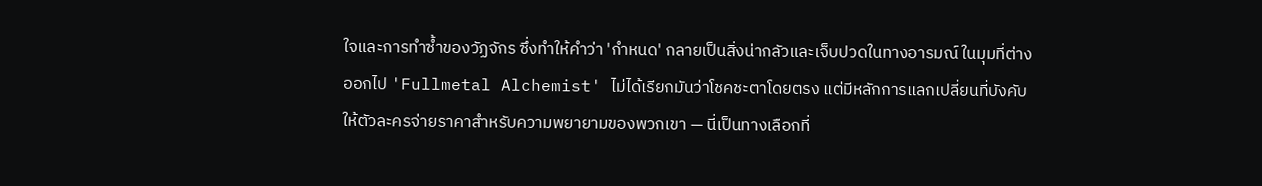ใจและการทำซ้ำของวัฏจักร ซึ่งทำให้คำว่า 'กำหนด' กลายเป็นสิ่งน่ากลัวและเจ็บปวดในทางอารมณ์ ในมุมที่ต่างออกไป 'Fullmetal Alchemist' ไม่ได้เรียกมันว่าโชคชะตาโดยตรง แต่มีหลักการแลกเปลี่ยนที่บังคับให้ตัวละครจ่ายราคาสำหรับความพยายามของพวกเขา — นี่เป็นทางเลือกที่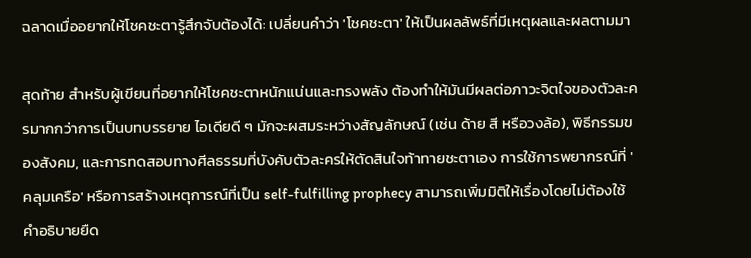ฉลาดเมื่ออยากให้โชคชะตารู้สึกจับต้องได้: เปลี่ยนคำว่า 'โชคชะตา' ให้เป็นผลลัพธ์ที่มีเหตุผลและผลตามมา

สุดท้าย สำหรับผู้เขียนที่อยากให้โชคชะตาหนักแน่นและทรงพลัง ต้องทำให้มันมีผลต่อภาวะจิตใจของตัวละครมากกว่าการเป็นบทบรรยาย ไอเดียดี ๆ มักจะผสมระหว่างสัญลักษณ์ (เช่น ด้าย สี หรือวงล้อ), พิธีกรรมของสังคม, และการทดสอบทางศีลธรรมที่บังคับตัวละครให้ตัดสินใจท้าทายชะตาเอง การใช้การพยากรณ์ที่ 'คลุมเครือ' หรือการสร้างเหตุการณ์ที่เป็น self-fulfilling prophecy สามารถเพิ่มมิติให้เรื่องโดยไม่ต้องใช้คำอธิบายยืด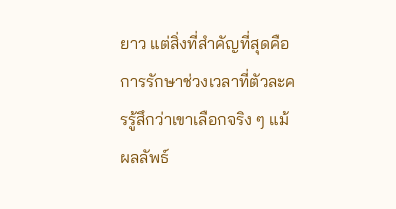ยาว แต่สิ่งที่สำคัญที่สุดคือการรักษาช่วงเวลาที่ตัวละครรู้สึกว่าเขาเลือกจริง ๆ แม้ผลลัพธ์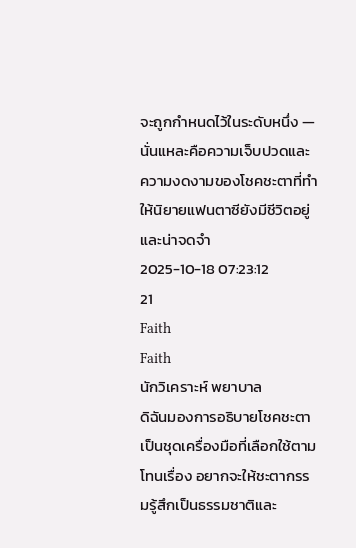จะถูกกำหนดไว้ในระดับหนึ่ง — นั่นแหละคือความเจ็บปวดและความงดงามของโชคชะตาที่ทำให้นิยายแฟนตาซียังมีชีวิตอยู่และน่าจดจำ
2025-10-18 07:23:12
21
Faith
Faith
นักวิเคราะห์ พยาบาล
ดิฉันมองการอธิบายโชคชะตาเป็นชุดเครื่องมือที่เลือกใช้ตามโทนเรื่อง อยากจะให้ชะตากรรมรู้สึกเป็นธรรมชาติและ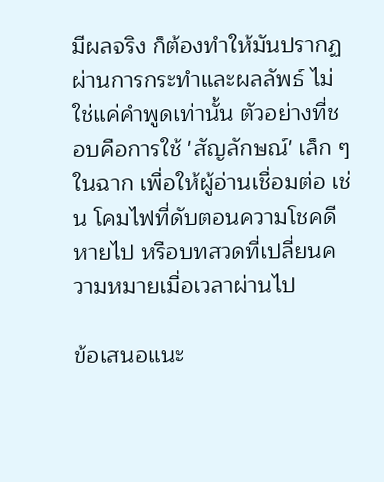มีผลจริง ก็ต้องทำให้มันปรากฏผ่านการกระทำและผลลัพธ์ ไม่ใช่แค่คำพูดเท่านั้น ตัวอย่างที่ชอบคือการใช้ 'สัญลักษณ์' เล็ก ๆ ในฉาก เพื่อให้ผู้อ่านเชื่อมต่อ เช่น โคมไฟที่ดับตอนความโชคดีหายไป หรือบทสวดที่เปลี่ยนความหมายเมื่อเวลาผ่านไป

ข้อเสนอแนะ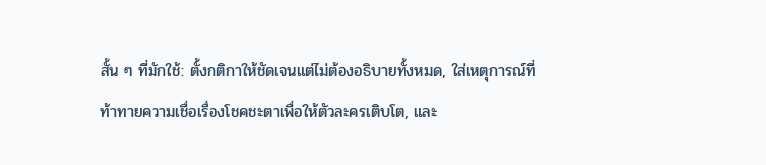สั้น ๆ ที่มักใช้: ตั้งกติกาให้ชัดเจนแต่ไม่ต้องอธิบายทั้งหมด, ใส่เหตุการณ์ที่ท้าทายความเชื่อเรื่องโชคชะตาเพื่อให้ตัวละครเติบโต, และ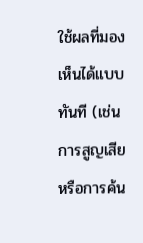ใช้ผลที่มองเห็นได้แบบทันที (เช่น การสูญเสียหรือการค้น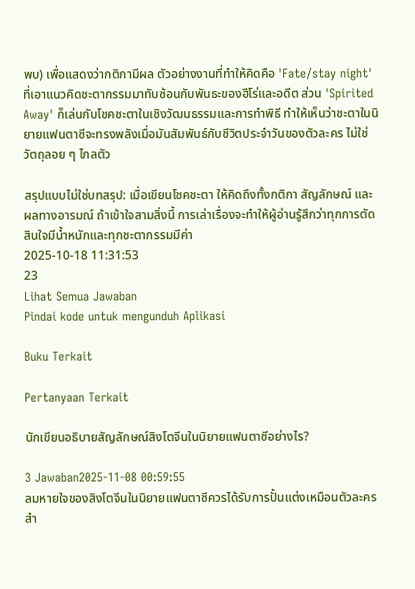พบ) เพื่อแสดงว่ากติกามีผล ตัวอย่างงานที่ทำให้คิดคือ 'Fate/stay night' ที่เอาแนวคิดชะตากรรมมาทับซ้อนกับพันธะของฮีโร่และอดีต ส่วน 'Spirited Away' ก็เล่นกับโชคชะตาในเชิงวัฒนธรรมและการทำพิธี ทำให้เห็นว่าชะตาในนิยายแฟนตาซีจะทรงพลังเมื่อมันสัมพันธ์กับชีวิตประจำวันของตัวละคร ไม่ใช่วัตถุลอย ๆ ไกลตัว

สรุปแบบไม่ใช่บทสรุป: เมื่อเขียนโชคชะตา ให้คิดถึงทั้งกติกา สัญลักษณ์ และผลทางอารมณ์ ถ้าเข้าใจสามสิ่งนี้ การเล่าเรื่องจะทำให้ผู้อ่านรู้สึกว่าทุกการตัดสินใจมีน้ำหนักและทุกชะตากรรมมีค่า
2025-10-18 11:31:53
23
Lihat Semua Jawaban
Pindai kode untuk mengunduh Aplikasi

Buku Terkait

Pertanyaan Terkait

นักเขียนอธิบายสัญลักษณ์สิงโตจีนในนิยายแฟนตาซีอย่างไร?

3 Jawaban2025-11-08 00:59:55
ลมหายใจของสิงโตจีนในนิยายแฟนตาซีควรได้รับการปั้นแต่งเหมือนตัวละครสำ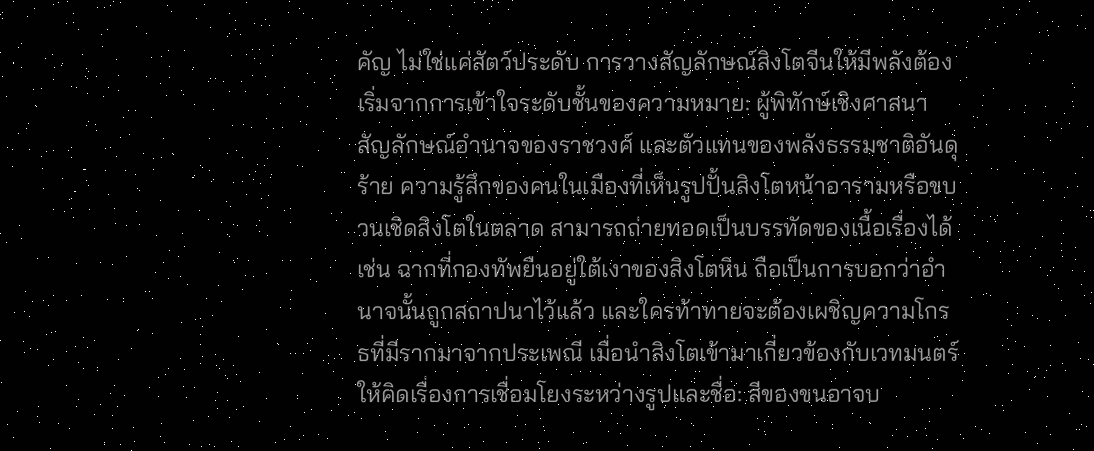คัญ ไม่ใช่แค่สัตว์ประดับ การวางสัญลักษณ์สิงโตจีนให้มีพลังต้องเริ่มจากการเข้าใจระดับชั้นของความหมาย: ผู้พิทักษ์เชิงศาสนา สัญลักษณ์อำนาจของราชวงศ์ และตัวแทนของพลังธรรมชาติอันดุร้าย ความรู้สึกของคนในเมืองที่เห็นรูปปั้นสิงโตหน้าอารามหรือขบวนเชิดสิงโตในตลาด สามารถถ่ายทอดเป็นบรรทัดของเนื้อเรื่องได้ เช่น ฉากที่กองทัพยืนอยู่ใต้เงาของสิงโตหิน ถือเป็นการบอกว่าอำนาจนั้นถูกสถาปนาไว้แล้ว และใครท้าทายจะต้องเผชิญความโกรธที่มีรากมาจากประเพณี เมื่อนำสิงโตเข้ามาเกี่ยวข้องกับเวทมนตร์ ให้คิดเรื่องการเชื่อมโยงระหว่างรูปและชื่อ: สีของขนอาจบ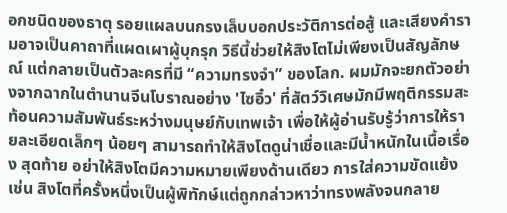อกชนิดของธาตุ รอยแผลบนกรงเล็บบอกประวัติการต่อสู้ และเสียงคำรามอาจเป็นคาถาที่แผดเผาผู้บุกรุก วิธีนี้ช่วยให้สิงโตไม่เพียงเป็นสัญลักษณ์ แต่กลายเป็นตัวละครที่มี “ความทรงจำ” ของโลก. ผมมักจะยกตัวอย่างจากฉากในตำนานจีนโบราณอย่าง 'ไซอิ๋ว' ที่สัตว์วิเศษมักมีพฤติกรรมสะท้อนความสัมพันธ์ระหว่างมนุษย์กับเทพเจ้า เพื่อให้ผู้อ่านรับรู้ว่าการให้รายละเอียดเล็กๆ น้อยๆ สามารถทำให้สิงโตดูน่าเชื่อและมีน้ำหนักในเนื้อเรื่อง สุดท้าย อย่าให้สิงโตมีความหมายเพียงด้านเดียว การใส่ความขัดแย้ง เช่น สิงโตที่ครั้งหนึ่งเป็นผู้พิทักษ์แต่ถูกกล่าวหาว่าทรงพลังจนกลาย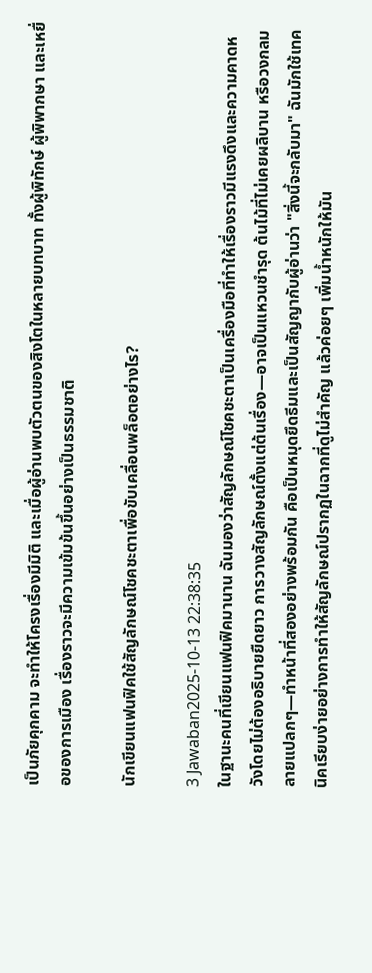เป็นภัยคุกคาม จะทำให้โครงเรื่องมีมิติ และเมื่อผู้อ่านพบตัวตนของสิงโตในหลายบทบาท ทั้งผู้พิทักษ์ ผู้พิพากษา และเหยื่อของการเมือง เรื่องราวจะมีความเข้มข้นขึ้นอย่างเป็นธรรมชาติ

นักเขียนแฟนฟิคใช้สัญลักษณ์โชคชะตาเพื่อขับเคลื่อนพล็อตอย่างไร?

3 Jawaban2025-10-13 22:38:35
ในฐานะคนที่เขียนแฟนฟิคมานาน ฉันมองว่าสัญลักษณ์โชคชะตาเป็นเครื่องมือที่ทำให้เรื่องราวมีแรงดึงและความคาดหวังโดยไม่ต้องอธิบายยืดยาว การวางสัญลักษณ์ตั้งแต่ต้นเรื่อง—อาจเป็นแหวนชำรุด ต้นไม้ที่ไม่เคยผลิบาน หรือวงกลมลายแปลกๆ—ทำหน้าที่สองอย่างพร้อมกัน คือเป็นหมุดยึดธีมและเป็นสัญญากับผู้อ่านว่า "สิ่งนี้จะกลับมา" ฉันมักใช้เทคนิคเรียบง่ายอย่างการทำให้สัญลักษณ์ปรากฏในฉากที่ดูไม่สำคัญ แล้วค่อยๆ เพิ่มน้ำหนักให้มัน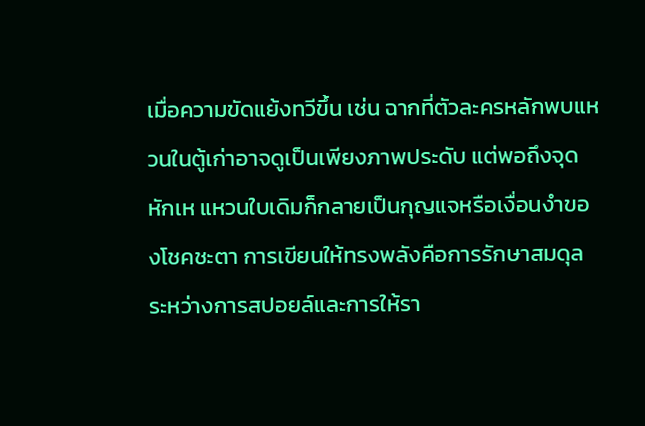เมื่อความขัดแย้งทวีขึ้น เช่น ฉากที่ตัวละครหลักพบแหวนในตู้เก่าอาจดูเป็นเพียงภาพประดับ แต่พอถึงจุดหักเห แหวนใบเดิมก็กลายเป็นกุญแจหรือเงื่อนงำของโชคชะตา การเขียนให้ทรงพลังคือการรักษาสมดุลระหว่างการสปอยล์และการให้รา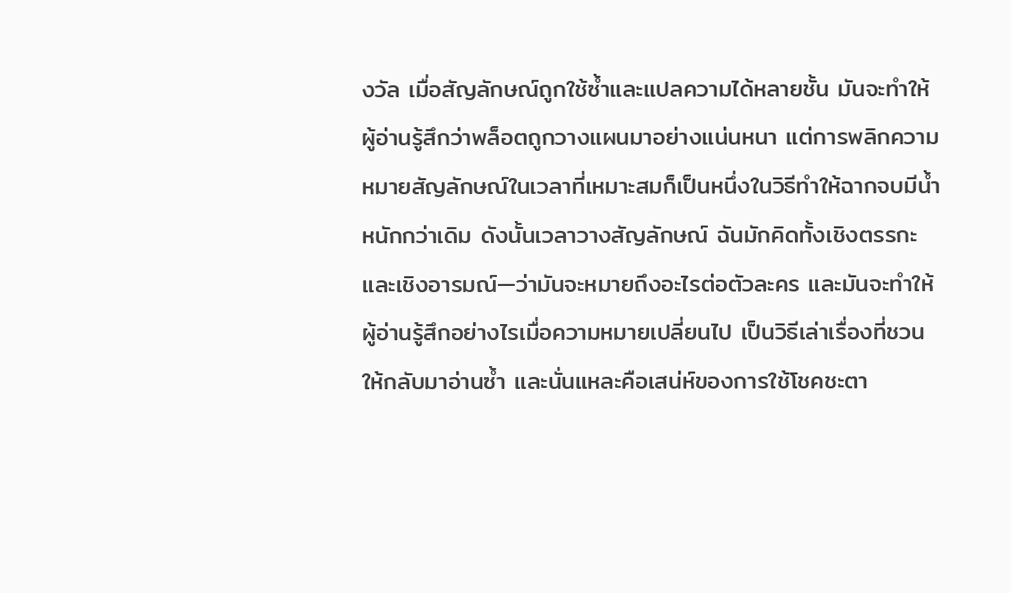งวัล เมื่อสัญลักษณ์ถูกใช้ซ้ำและแปลความได้หลายชั้น มันจะทำให้ผู้อ่านรู้สึกว่าพล็อตถูกวางแผนมาอย่างแน่นหนา แต่การพลิกความหมายสัญลักษณ์ในเวลาที่เหมาะสมก็เป็นหนึ่งในวิธีทำให้ฉากจบมีน้ำหนักกว่าเดิม ดังนั้นเวลาวางสัญลักษณ์ ฉันมักคิดทั้งเชิงตรรกะและเชิงอารมณ์—ว่ามันจะหมายถึงอะไรต่อตัวละคร และมันจะทำให้ผู้อ่านรู้สึกอย่างไรเมื่อความหมายเปลี่ยนไป เป็นวิธีเล่าเรื่องที่ชวนให้กลับมาอ่านซ้ำ และนั่นแหละคือเสน่ห์ของการใช้โชคชะตา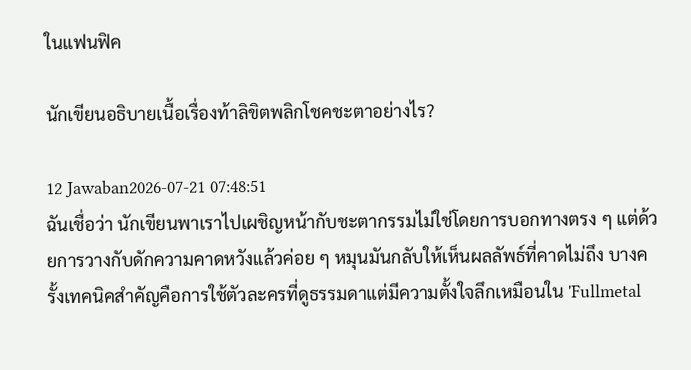ในแฟนฟิค

นักเขียนอธิบายเนื้อเรื่องท้าลิขิตพลิกโชคชะตาอย่างไร?

12 Jawaban2026-07-21 07:48:51
ฉันเชื่อว่า นักเขียนพาเราไปเผชิญหน้ากับชะตากรรมไม่ใช่โดยการบอกทางตรง ๆ แต่ด้วยการวางกับดักความคาดหวังแล้วค่อย ๆ หมุนมันกลับให้เห็นผลลัพธ์ที่คาดไม่ถึง บางครั้งเทคนิคสำคัญคือการใช้ตัวละครที่ดูธรรมดาแต่มีความตั้งใจลึกเหมือนใน 'Fullmetal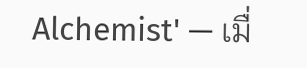Alchemist' — เมื่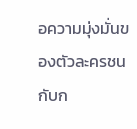อความมุ่งมั่นของตัวละครชนกับก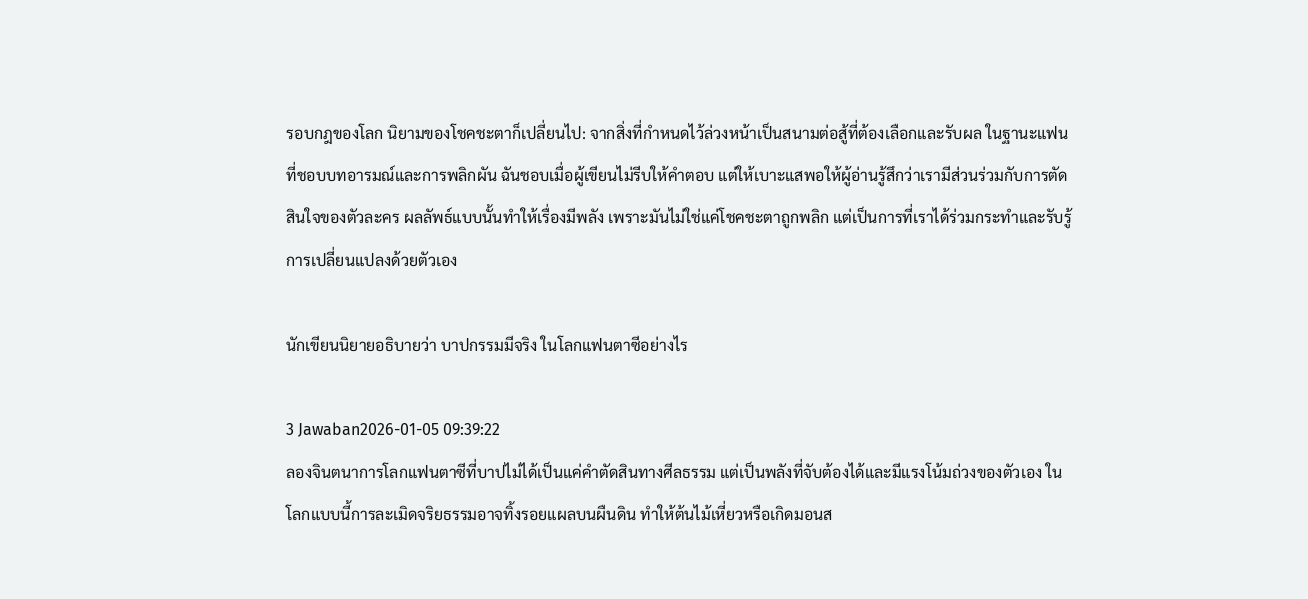รอบกฎของโลก นิยามของโชคชะตาก็เปลี่ยนไป: จากสิ่งที่กำหนดไว้ล่วงหน้าเป็นสนามต่อสู้ที่ต้องเลือกและรับผล ในฐานะแฟนที่ชอบบทอารมณ์และการพลิกผัน ฉันชอบเมื่อผู้เขียนไม่รีบให้คำตอบ แต่ให้เบาะแสพอให้ผู้อ่านรู้สึกว่าเรามีส่วนร่วมกับการตัดสินใจของตัวละคร ผลลัพธ์แบบนั้นทำให้เรื่องมีพลัง เพราะมันไม่ใช่แค่โชคชะตาถูกพลิก แต่เป็นการที่เราได้ร่วมกระทำและรับรู้การเปลี่ยนแปลงด้วยตัวเอง

นักเขียนนิยายอธิบายว่า บาปกรรมมีจริง ในโลกแฟนตาซีอย่างไร

3 Jawaban2026-01-05 09:39:22
ลองจินตนาการโลกแฟนตาซีที่บาปไม่ได้เป็นแค่คำตัดสินทางศีลธรรม แต่เป็นพลังที่จับต้องได้และมีแรงโน้มถ่วงของตัวเอง ในโลกแบบนี้การละเมิดจริยธรรมอาจทิ้งรอยแผลบนผืนดิน ทำให้ต้นไม้เหี่ยวหรือเกิดมอนส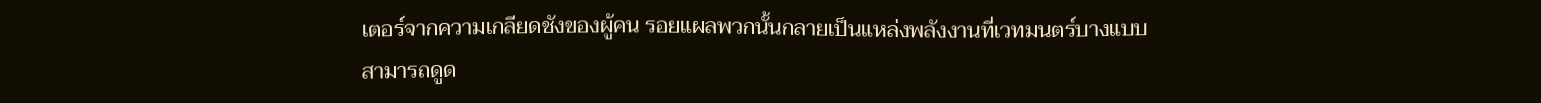เตอร์จากความเกลียดชังของผู้คน รอยแผลพวกนั้นกลายเป็นแหล่งพลังงานที่เวทมนตร์บางแบบสามารถดูด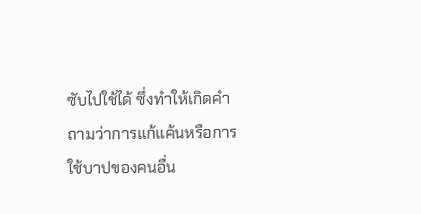ซับไปใช้ได้ ซึ่งทำให้เกิดคำถามว่าการแก้แค้นหรือการใช้บาปของคนอื่น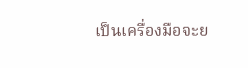เป็นเครื่องมือจะย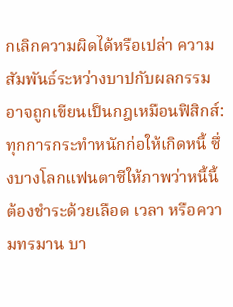กเลิกความผิดได้หรือเปล่า ความสัมพันธ์ระหว่างบาปกับผลกรรมอาจถูกเขียนเป็นกฎเหมือนฟิสิกส์: ทุกการกระทำหนักก่อให้เกิดหนี้ ซึ่งบางโลกแฟนตาซีให้ภาพว่าหนี้นี้ต้องชำระด้วยเลือด เวลา หรือความทรมาน บา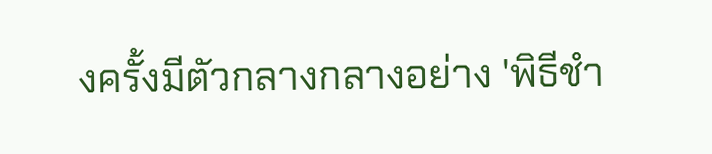งครั้งมีตัวกลางกลางอย่าง 'พิธีชำ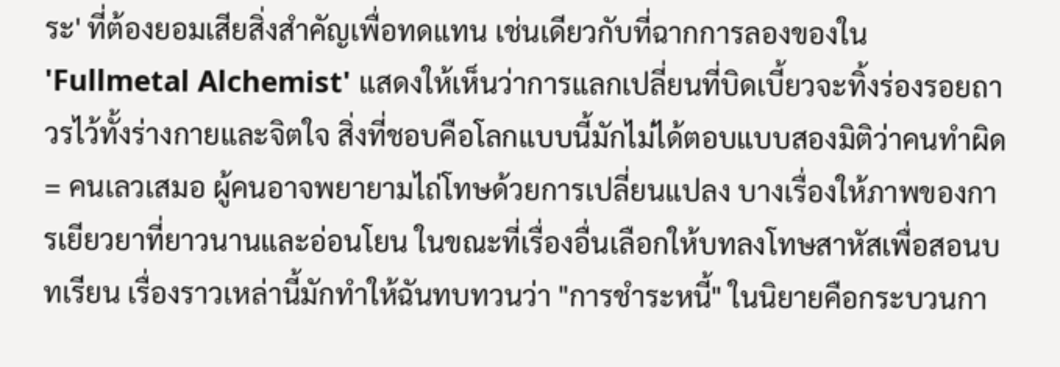ระ' ที่ต้องยอมเสียสิ่งสำคัญเพื่อทดแทน เช่นเดียวกับที่ฉากการลองของใน 'Fullmetal Alchemist' แสดงให้เห็นว่าการแลกเปลี่ยนที่บิดเบี้ยวจะทิ้งร่องรอยถาวรไว้ทั้งร่างกายและจิตใจ สิ่งที่ชอบคือโลกแบบนี้มักไม่ได้ตอบแบบสองมิติว่าคนทำผิด = คนเลวเสมอ ผู้คนอาจพยายามไถ่โทษด้วยการเปลี่ยนแปลง บางเรื่องให้ภาพของการเยียวยาที่ยาวนานและอ่อนโยน ในขณะที่เรื่องอื่นเลือกให้บทลงโทษสาหัสเพื่อสอนบทเรียน เรื่องราวเหล่านี้มักทำให้ฉันทบทวนว่า "การชำระหนี้" ในนิยายคือกระบวนกา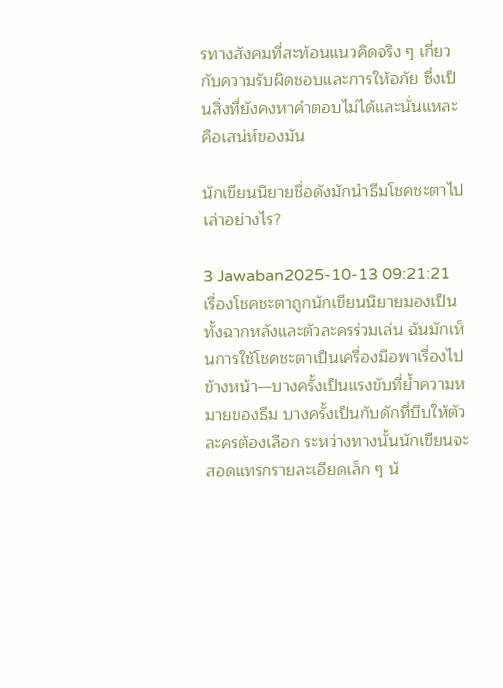รทางสังคมที่สะท้อนแนวคิดจริง ๆ เกี่ยวกับความรับผิดชอบและการให้อภัย ซึ่งเป็นสิ่งที่ยังคงหาคำตอบไม่ได้และนั่นแหละคือเสน่ห์ของมัน

นักเขียนนิยายชื่อดังมักนำธีมโชคชะตาไปเล่าอย่างไร?

3 Jawaban2025-10-13 09:21:21
เรื่องโชคชะตาถูกนักเขียนนิยายมองเป็นทั้งฉากหลังและตัวละครร่วมเล่น ฉันมักเห็นการใช้โชคชะตาเป็นเครื่องมือพาเรื่องไปข้างหน้า—บางครั้งเป็นแรงขับที่ย้ำความหมายของธีม บางครั้งเป็นกับดักที่บีบให้ตัวละครต้องเลือก ระหว่างทางนั้นนักเขียนจะสอดแทรกรายละเอียดเล็ก ๆ น้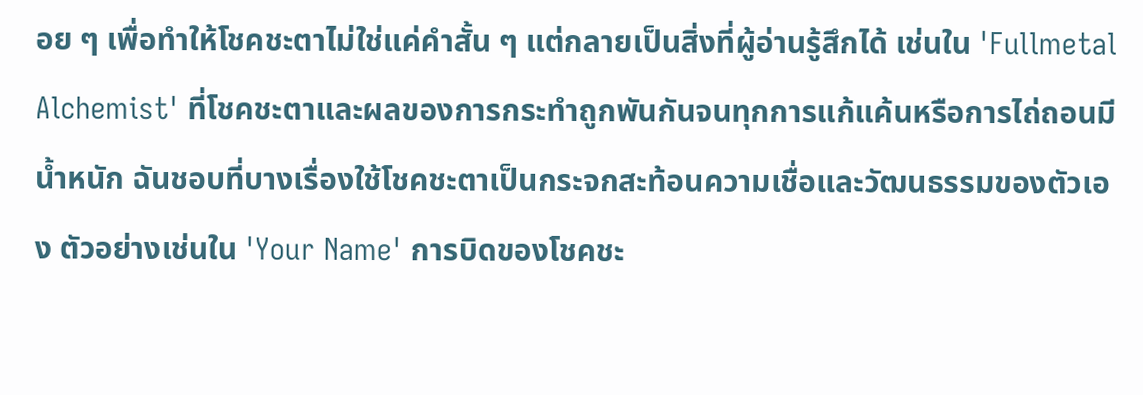อย ๆ เพื่อทำให้โชคชะตาไม่ใช่แค่คำสั้น ๆ แต่กลายเป็นสิ่งที่ผู้อ่านรู้สึกได้ เช่นใน 'Fullmetal Alchemist' ที่โชคชะตาและผลของการกระทำถูกพันกันจนทุกการแก้แค้นหรือการไถ่ถอนมีน้ำหนัก ฉันชอบที่บางเรื่องใช้โชคชะตาเป็นกระจกสะท้อนความเชื่อและวัฒนธรรมของตัวเอง ตัวอย่างเช่นใน 'Your Name' การบิดของโชคชะ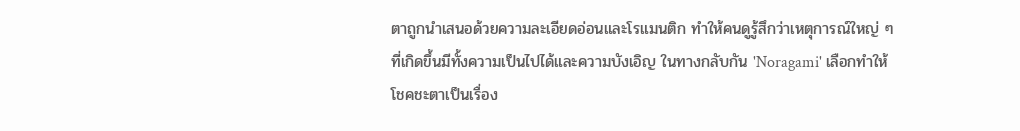ตาถูกนำเสนอด้วยความละเอียดอ่อนและโรแมนติก ทำให้คนดูรู้สึกว่าเหตุการณ์ใหญ่ ๆ ที่เกิดขึ้นมีทั้งความเป็นไปได้และความบังเอิญ ในทางกลับกัน 'Noragami' เลือกทำให้โชคชะตาเป็นเรื่อง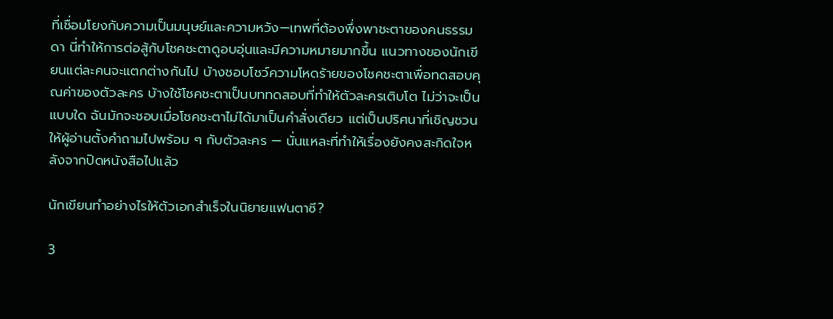ที่เชื่อมโยงกับความเป็นมนุษย์และความหวัง—เทพที่ต้องพึ่งพาชะตาของคนธรรมดา นี่ทำให้การต่อสู้กับโชคชะตาดูอบอุ่นและมีความหมายมากขึ้น แนวทางของนักเขียนแต่ละคนจะแตกต่างกันไป บ้างชอบโชว์ความโหดร้ายของโชคชะตาเพื่อทดสอบคุณค่าของตัวละคร บ้างใช้โชคชะตาเป็นบททดสอบที่ทำให้ตัวละครเติบโต ไม่ว่าจะเป็นแบบใด ฉันมักจะชอบเมื่อโชคชะตาไม่ได้มาเป็นคำสั่งเดียว แต่เป็นปริศนาที่เชิญชวนให้ผู้อ่านตั้งคำถามไปพร้อม ๆ กับตัวละคร — นั่นแหละที่ทำให้เรื่องยังคงสะกิดใจหลังจากปิดหนังสือไปแล้ว

นักเขียนทำอย่างไรให้ตัวเอกสําเร็จในนิยายแฟนตาซี?

3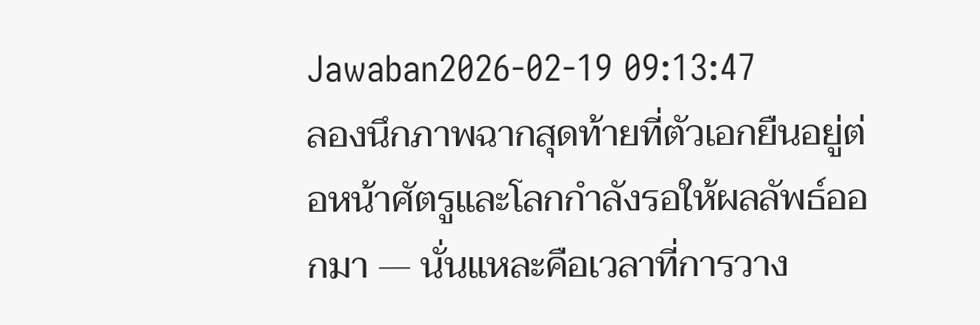Jawaban2026-02-19 09:13:47
ลองนึกภาพฉากสุดท้ายที่ตัวเอกยืนอยู่ต่อหน้าศัตรูและโลกกำลังรอให้ผลลัพธ์ออกมา — นั่นแหละคือเวลาที่การวาง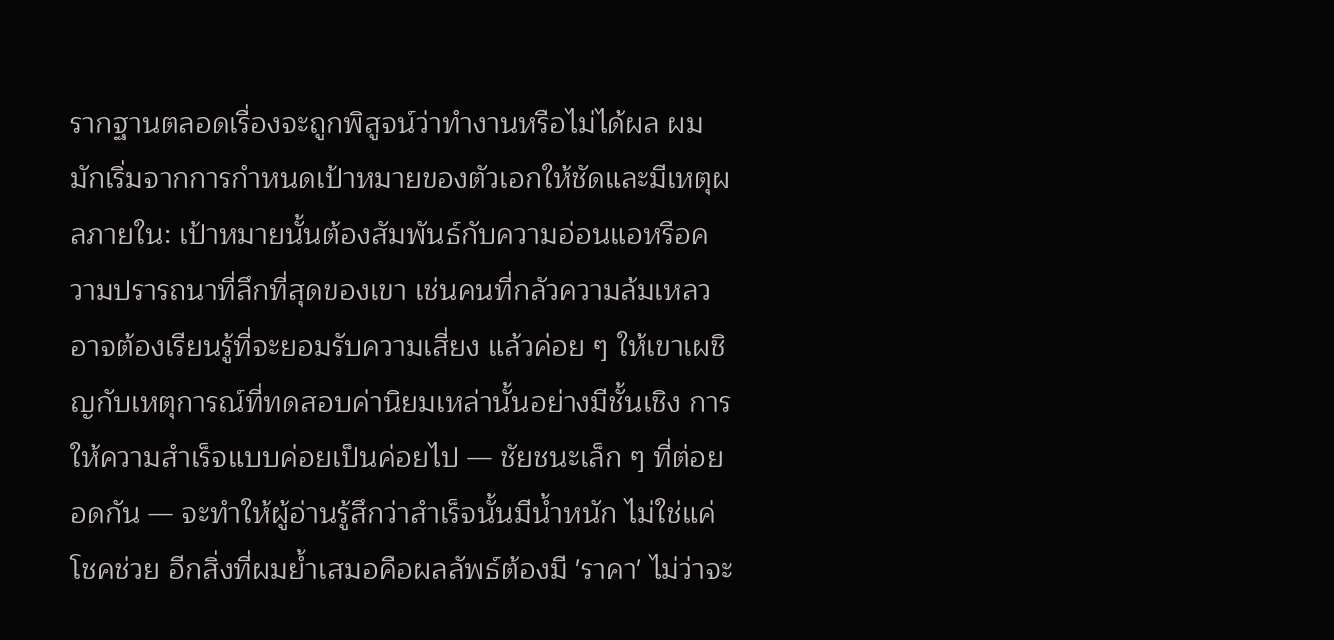รากฐานตลอดเรื่องจะถูกพิสูจน์ว่าทำงานหรือไม่ได้ผล ผมมักเริ่มจากการกำหนดเป้าหมายของตัวเอกให้ชัดและมีเหตุผลภายใน: เป้าหมายนั้นต้องสัมพันธ์กับความอ่อนแอหรือความปรารถนาที่ลึกที่สุดของเขา เช่นคนที่กลัวความล้มเหลวอาจต้องเรียนรู้ที่จะยอมรับความเสี่ยง แล้วค่อย ๆ ให้เขาเผชิญกับเหตุการณ์ที่ทดสอบค่านิยมเหล่านั้นอย่างมีชั้นเชิง การให้ความสำเร็จแบบค่อยเป็นค่อยไป — ชัยชนะเล็ก ๆ ที่ต่อยอดกัน — จะทำให้ผู้อ่านรู้สึกว่าสำเร็จนั้นมีน้ำหนัก ไม่ใช่แค่โชคช่วย อีกสิ่งที่ผมย้ำเสมอคือผลลัพธ์ต้องมี 'ราคา' ไม่ว่าจะ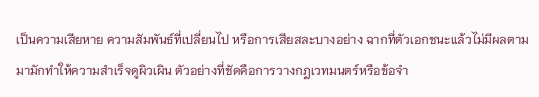เป็นความเสียหาย ความสัมพันธ์ที่เปลี่ยนไป หรือการเสียสละบางอย่าง ฉากที่ตัวเอกชนะแล้วไม่มีผลตามมามักทำให้ความสำเร็จดูผิวเผิน ตัวอย่างที่ชัดคือการวางกฎเวทมนตร์หรือข้อจำ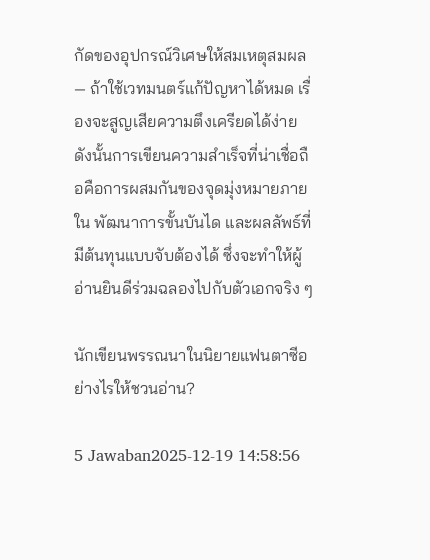กัดของอุปกรณ์วิเศษให้สมเหตุสมผล — ถ้าใช้เวทมนตร์แก้ปัญหาได้หมด เรื่องจะสูญเสียความตึงเครียดได้ง่าย ดังนั้นการเขียนความสำเร็จที่น่าเชื่อถือคือการผสมกันของจุดมุ่งหมายภายใน พัฒนาการขั้นบันได และผลลัพธ์ที่มีต้นทุนแบบจับต้องได้ ซึ่งจะทำให้ผู้อ่านยินดีร่วมฉลองไปกับตัวเอกจริง ๆ

นักเขียนพรรณนาในนิยายแฟนตาซีอย่างไรให้ชวนอ่าน?

5 Jawaban2025-12-19 14:58:56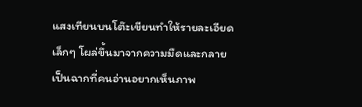แสงเทียนบนโต๊ะเขียนทำให้รายละเอียดเล็กๆ โผล่ขึ้นมาจากความมืดและกลายเป็นฉากที่คนอ่านอยากเห็นภาพ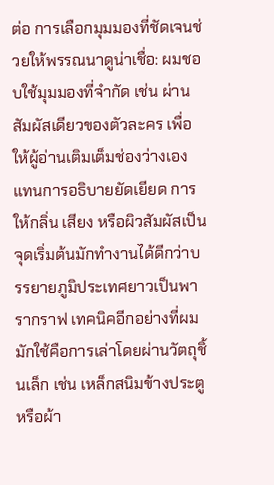ต่อ การเลือกมุมมองที่ชัดเจนช่วยให้พรรณนาดูน่าเชื่อ: ผมชอบใช้มุมมองที่จำกัด เช่น ผ่านสัมผัสเดียวของตัวละคร เพื่อให้ผู้อ่านเติมเต็มช่องว่างเองแทนการอธิบายยัดเยียด การให้กลิ่น เสียง หรือผิวสัมผัสเป็นจุดเริ่มต้นมักทำงานได้ดีกว่าบรรยายภูมิประเทศยาวเป็นพารากราฟ เทคนิคอีกอย่างที่ผมมักใช้คือการเล่าโดยผ่านวัตถุชิ้นเล็ก เช่น เหล็กสนิมข้างประตูหรือผ้า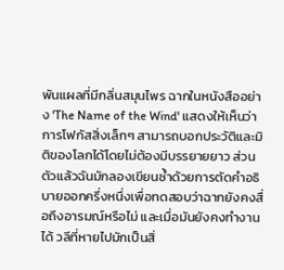พันแผลที่มีกลิ่นสมุนไพร ฉากในหนังสืออย่าง 'The Name of the Wind' แสดงให้เห็นว่าการโฟกัสสิ่งเล็กๆ สามารถบอกประวัติและมิติของโลกได้โดยไม่ต้องมีบรรยายยาว ส่วนตัวแล้วฉันมักลองเขียนซ้ำด้วยการตัดคำอธิบายออกครึ่งหนึ่งเพื่อทดสอบว่าฉากยังคงสื่อถึงอารมณ์หรือไม่ และเมื่อมันยังคงทำงานได้ วลีที่หายไปมักเป็นสิ่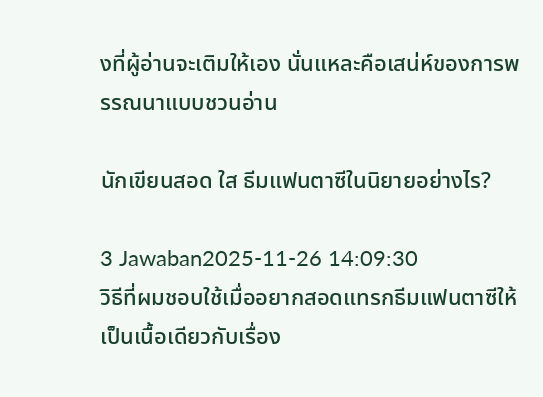งที่ผู้อ่านจะเติมให้เอง นั่นแหละคือเสน่ห์ของการพรรณนาแบบชวนอ่าน

นักเขียนสอด ใส ธีมแฟนตาซีในนิยายอย่างไร?

3 Jawaban2025-11-26 14:09:30
วิธีที่ผมชอบใช้เมื่ออยากสอดแทรกธีมแฟนตาซีให้เป็นเนื้อเดียวกับเรื่อง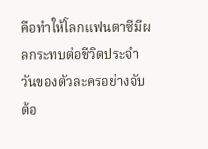คือทำให้โลกแฟนตาซีมีผลกระทบต่อชีวิตประจำวันของตัวละครอย่างจับต้อ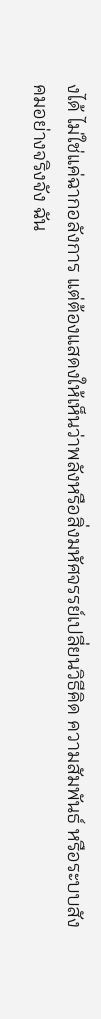งได้ ไม่ใช่แค่ฉากอลังการ แต่ต้องแสดงให้เห็นว่าพลังหรือสิ่งมหัศจรรย์เปลี่ยนวิธีคิด ความสัมพันธ์ หรือระบบสังคมอย่างจริงจัง ฉัน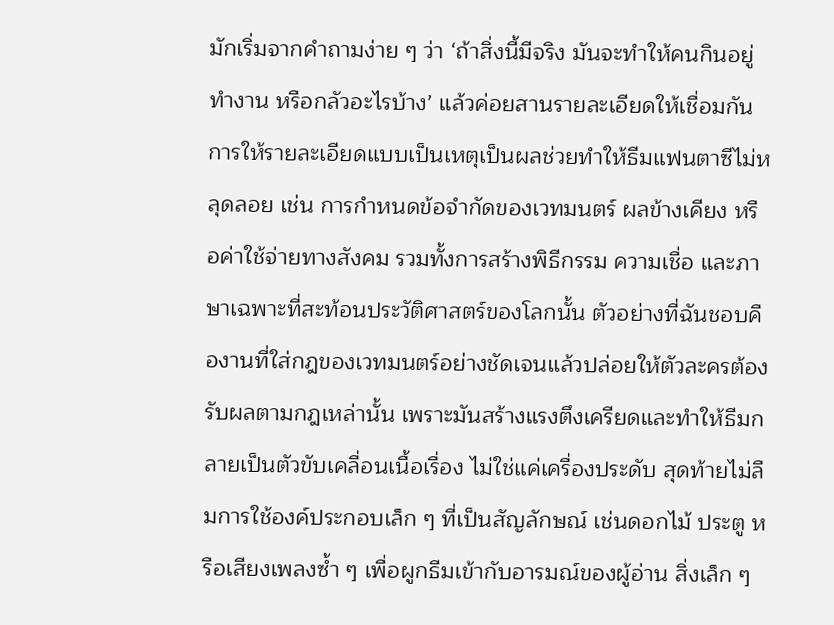มักเริ่มจากคำถามง่าย ๆ ว่า ‘ถ้าสิ่งนี้มีจริง มันจะทำให้คนกินอยู่ ทำงาน หรือกลัวอะไรบ้าง’ แล้วค่อยสานรายละเอียดให้เชื่อมกัน การให้รายละเอียดแบบเป็นเหตุเป็นผลช่วยทำให้ธีมแฟนตาซีไม่หลุดลอย เช่น การกำหนดข้อจำกัดของเวทมนตร์ ผลข้างเคียง หรือค่าใช้จ่ายทางสังคม รวมทั้งการสร้างพิธีกรรม ความเชื่อ และภาษาเฉพาะที่สะท้อนประวัติศาสตร์ของโลกนั้น ตัวอย่างที่ฉันชอบคืองานที่ใส่กฎของเวทมนตร์อย่างชัดเจนแล้วปล่อยให้ตัวละครต้องรับผลตามกฎเหล่านั้น เพราะมันสร้างแรงตึงเครียดและทำให้ธีมกลายเป็นตัวขับเคลื่อนเนื้อเรื่อง ไม่ใช่แค่เครื่องประดับ สุดท้ายไม่ลืมการใช้องค์ประกอบเล็ก ๆ ที่เป็นสัญลักษณ์ เช่นดอกไม้ ประตู หรือเสียงเพลงซ้ำ ๆ เพื่อผูกธีมเข้ากับอารมณ์ของผู้อ่าน สิ่งเล็ก ๆ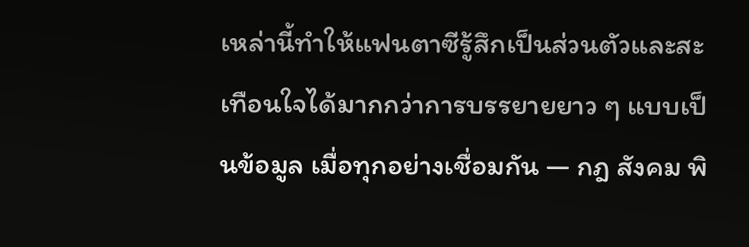เหล่านี้ทำให้แฟนตาซีรู้สึกเป็นส่วนตัวและสะเทือนใจได้มากกว่าการบรรยายยาว ๆ แบบเป็นข้อมูล เมื่อทุกอย่างเชื่อมกัน — กฎ สังคม พิ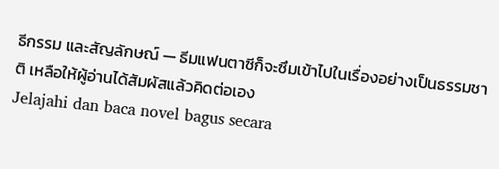ธีกรรม และสัญลักษณ์ — ธีมแฟนตาซีก็จะซึมเข้าไปในเรื่องอย่างเป็นธรรมชาติ เหลือให้ผู้อ่านได้สัมผัสแล้วคิดต่อเอง
Jelajahi dan baca novel bagus secara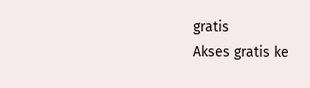gratis
Akses gratis ke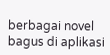berbagai novel bagus di aplikasi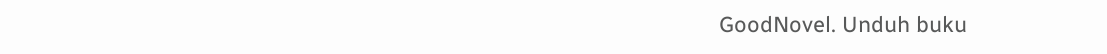GoodNovel. Unduh buku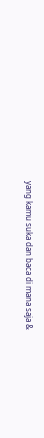yang kamu suka dan baca di mana saja &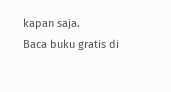kapan saja.
Baca buku gratis di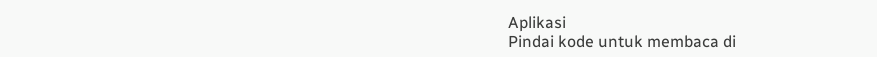Aplikasi
Pindai kode untuk membaca di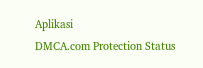Aplikasi
DMCA.com Protection Status